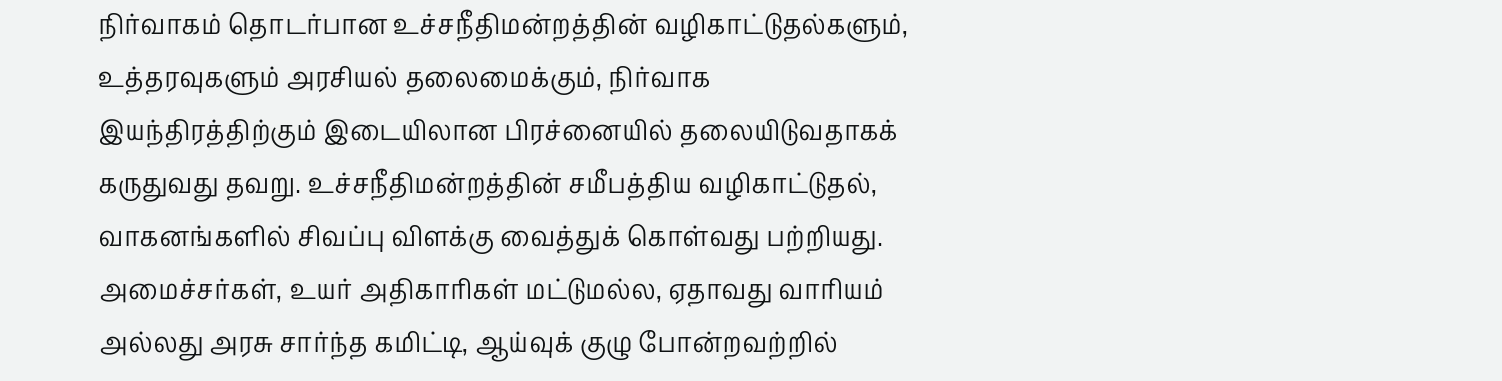நிர்வாகம் தொடர்பான உச்சநீதிமன்றத்தின் வழிகாட்டுதல்களும், உத்தரவுகளும் அரசியல் தலைமைக்கும், நிர்வாக இயந்திரத்திற்கும் இடையிலான பிரச்னையில் தலையிடுவதாகக் கருதுவது தவறு. உச்சநீதிமன்றத்தின் சமீபத்திய வழிகாட்டுதல், வாகனங்களில் சிவப்பு விளக்கு வைத்துக் கொள்வது பற்றியது. அமைச்சர்கள், உயர் அதிகாரிகள் மட்டுமல்ல, ஏதாவது வாரியம் அல்லது அரசு சார்ந்த கமிட்டி, ஆய்வுக் குழு போன்றவற்றில்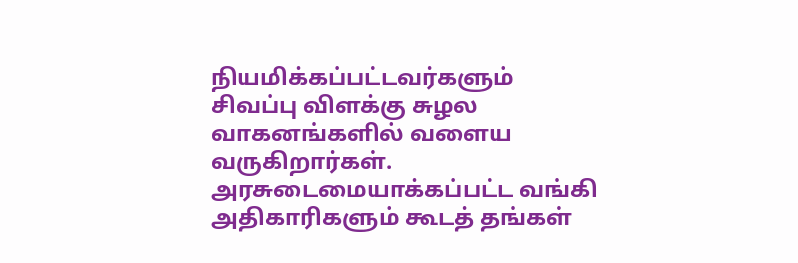நியமிக்கப்பட்டவர்களும் சிவப்பு விளக்கு சுழல வாகனங்களில் வளைய வருகிறார்கள். அரசுடைமையாக்கப்பட்ட வங்கி அதிகாரிகளும் கூடத் தங்கள்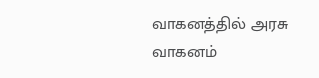வாகனத்தில் அரசு வாகனம்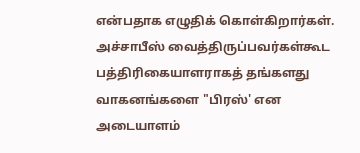என்பதாக எழுதிக் கொள்கிறார்கள். அச்சாபீஸ் வைத்திருப்பவர்கள்கூட பத்திரிகையாளராகத் தங்களது வாகனங்களை "பிரஸ்' என அடையாளம்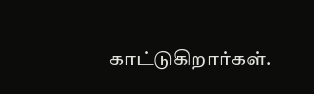காட்டுகிறார்கள்.